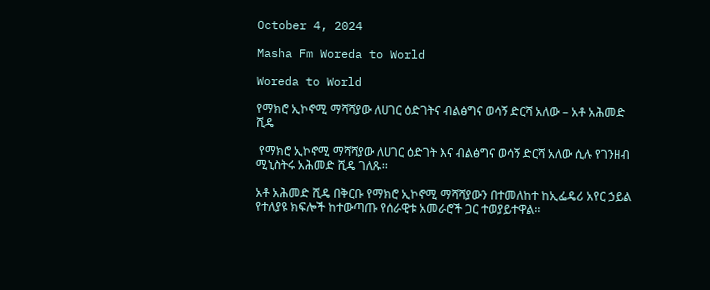October 4, 2024

Masha Fm Woreda to World

Woreda to World

የማክሮ ኢኮኖሚ ማሻሻያው ለሀገር ዕድገትና ብልፅግና ወሳኝ ድርሻ አለው – አቶ አሕመድ ሺዴ

 የማክሮ ኢኮኖሚ ማሻሻያው ለሀገር ዕድገት እና ብልፅግና ወሳኝ ድርሻ አለው ሲሉ የገንዘብ ሚኒስትሩ አሕመድ ሺዴ ገለጹ፡፡

አቶ አሕመድ ሺዴ በቅርቡ የማክሮ ኢኮኖሚ ማሻሻያውን በተመለከተ ከኢፌዴሪ አየር ኃይል የተለያዩ ክፍሎች ከተውጣጡ የሰራዊቱ አመራሮች ጋር ተወያይተዋል፡፡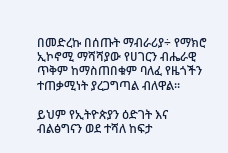በመድረኩ በሰጡት ማብራሪያ÷ የማክሮ ኢኮኖሚ ማሻሻያው የሀገርን ብሔራዊ ጥቅም ከማስጠበቁም ባለፈ የዜጎችን ተጠቃሚነት ያረጋግጣል ብለዋል።

ይህም የኢትዮጵያን ዕድገት እና ብልፅግናን ወደ ተሻለ ከፍታ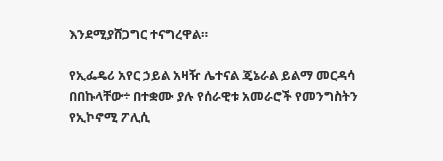እንደሚያሸጋግር ተናግረዋል።

የኢፌዴሪ አየር ኃይል አዛዥ ሌተናል ጄኔራል ይልማ መርዳሳ በበኩላቸው÷ በተቋሙ ያሉ የሰራዊቱ አመራሮች የመንግስትን የኢኮኖሚ ፖሊሲ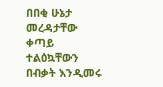በበቂ ሁኔታ መረዳታቸው ቀጣይ ተልዕኳቸውን በብቃት እንዲመሩ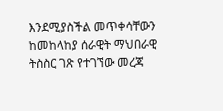እንደሚያስችል መጥቀሳቸውን ከመከላከያ ሰራዊት ማህበራዊ ትስስር ገጽ የተገኘው መረጃ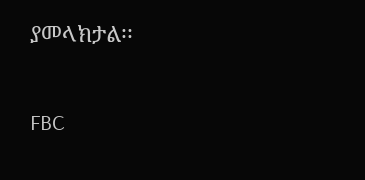ያመላክታል፡፡

FBC